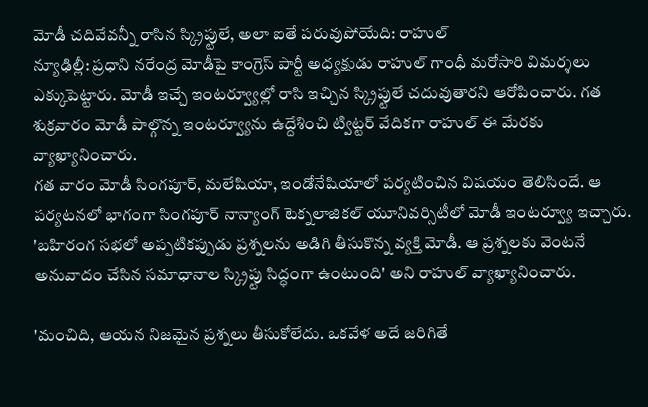మోడీ చదివేవన్నీ రాసిన స్క్రిప్టులే, అలా ఐతే పరువుపోయేది: రాహుల్
న్యూఢిల్లీ: ప్రధాని నరేంద్ర మోడీపై కాంగ్రెస్ పార్టీ అధ్యక్షుడు రాహుల్ గాంధీ మరోసారి విమర్శలు ఎక్కుపెట్టారు. మోడీ ఇచ్చే ఇంటర్వ్యూల్లో రాసి ఇచ్చిన స్క్రిప్టులే చదువుతారని ఆరోపించారు. గత శుక్రవారం మోడీ పాల్గొన్న ఇంటర్వ్యూను ఉద్దేశించి ట్విట్టర్ వేదికగా రాహుల్ ఈ మేరకు వ్యాఖ్యానించారు.
గత వారం మోడీ సింగపూర్, మలేషియా, ఇండోనేషియాలో పర్యటించిన విషయం తెలిసిందే. ఆ పర్యటనలో భాగంగా సింగపూర్ నాన్యాంగ్ టెక్నలాజికల్ యూనివర్సిటీలో మోడీ ఇంటర్వ్యూ ఇచ్చారు. 'బహిరంగ సభలో అప్పటికప్పుడు ప్రశ్నలను అడిగి తీసుకొన్న వ్యక్తి మోడీ. ఆ ప్రశ్నలకు వెంటనే అనువాదం చేసిన సమాధానాల స్క్రిప్టు సిద్ధంగా ఉంటుంది' అని రాహుల్ వ్యాఖ్యానించారు.

'మంచిది, ఆయన నిజమైన ప్రశ్నలు తీసుకోలేదు. ఒకవేళ అదే జరిగితే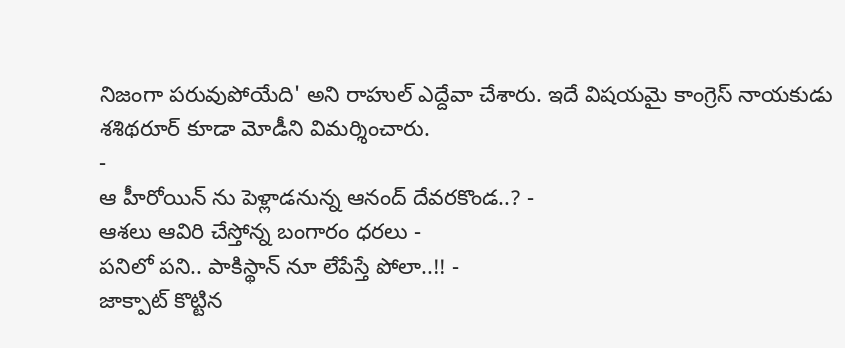నిజంగా పరువుపోయేది' అని రాహుల్ ఎద్దేవా చేశారు. ఇదే విషయమై కాంగ్రెస్ నాయకుడు శశిథరూర్ కూడా మోడీని విమర్శించారు.
-
ఆ హీరోయిన్ ను పెళ్లాడనున్న ఆనంద్ దేవరకొండ..? -
ఆశలు ఆవిరి చేస్తోన్న బంగారం ధరలు -
పనిలో పని.. పాకిస్థాన్ నూ లేపేస్తే పోలా..!! -
జాక్పాట్ కొట్టిన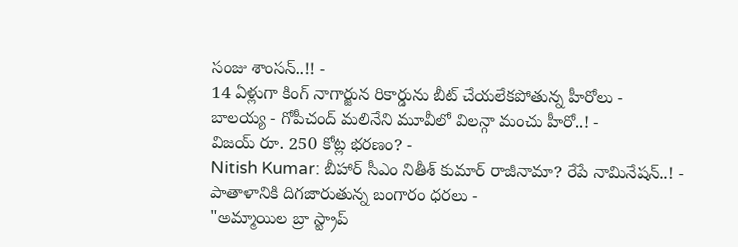సంజు శాంసన్..!! -
14 ఏళ్లుగా కింగ్ నాగార్జున రికార్డును బీట్ చేయలేకపోతున్న హీరోలు -
బాలయ్య - గోపీచంద్ మలినేని మూవీలో విలన్గా మంచు హీరో..! -
విజయ్ రూ. 250 కోట్ల భరణం? -
Nitish Kumar: బీహార్ సీఎం నితీశ్ కుమార్ రాజీనామా? రేపే నామినేషన్..! -
పాతాళానికి దిగజారుతున్న బంగారం ధరలు -
"అమ్మాయిల బ్రా స్ట్రాప్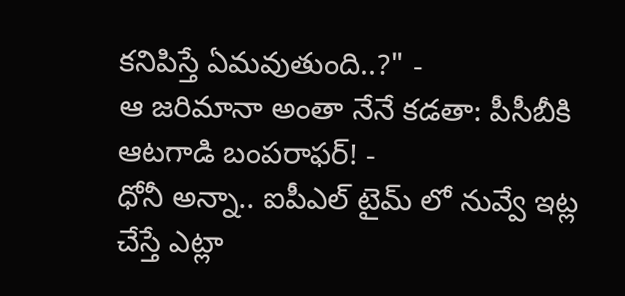కనిపిస్తే ఏమవుతుంది..?" -
ఆ జరిమానా అంతా నేనే కడతా: పీసీబీకి ఆటగాడి బంపరాఫర్! -
ధోనీ అన్నా.. ఐపీఎల్ టైమ్ లో నువ్వే ఇట్ల చేస్తే ఎట్లా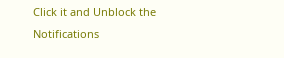Click it and Unblock the Notifications